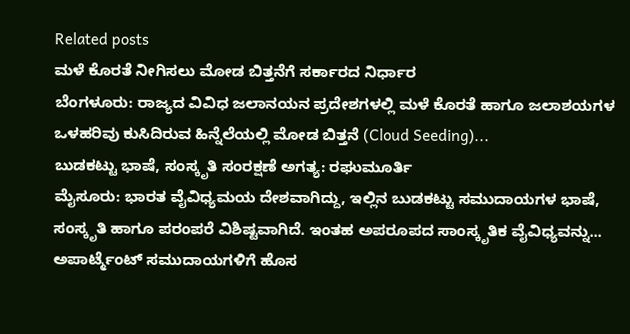Related posts
ಮಳೆ ಕೊರತೆ ನೀಗಿಸಲು ಮೋಡ ಬಿತ್ತನೆಗೆ ಸರ್ಕಾರದ ನಿರ್ಧಾರ
ಬೆಂಗಳೂರು: ರಾಜ್ಯದ ವಿವಿಧ ಜಲಾನಯನ ಪ್ರದೇಶಗಳಲ್ಲಿ ಮಳೆ ಕೊರತೆ ಹಾಗೂ ಜಲಾಶಯಗಳ ಒಳಹರಿವು ಕುಸಿದಿರುವ ಹಿನ್ನೆಲೆಯಲ್ಲಿ ಮೋಡ ಬಿತ್ತನೆ (Cloud Seeding)...
ಬುಡಕಟ್ಟು ಭಾಷೆ, ಸಂಸ್ಕೃತಿ ಸಂರಕ್ಷಣೆ ಅಗತ್ಯ: ರಘುಮೂರ್ತಿ
ಮೈಸೂರು: ಭಾರತ ವೈವಿಧ್ಯಮಯ ದೇಶವಾಗಿದ್ದು, ಇಲ್ಲಿನ ಬುಡಕಟ್ಟು ಸಮುದಾಯಗಳ ಭಾಷೆ, ಸಂಸ್ಕೃತಿ ಹಾಗೂ ಪರಂಪರೆ ವಿಶಿಷ್ಟವಾಗಿದೆ. ಇಂತಹ ಅಪರೂಪದ ಸಾಂಸ್ಕೃತಿಕ ವೈವಿಧ್ಯವನ್ನು...
ಅಪಾರ್ಟ್ಮೆಂಟ್ ಸಮುದಾಯಗಳಿಗೆ ಹೊಸ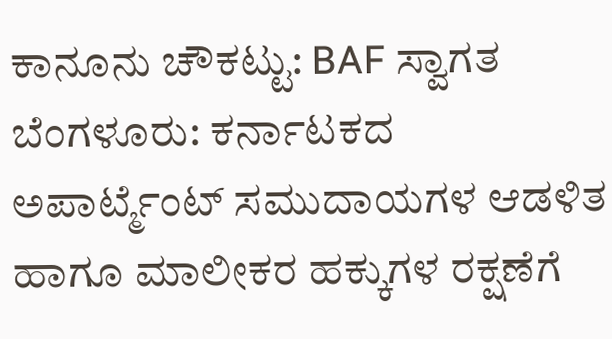ಕಾನೂನು ಚೌಕಟ್ಟು: BAF ಸ್ವಾಗತ
ಬೆಂಗಳೂರು: ಕರ್ನಾಟಕದ ಅಪಾರ್ಟ್ಮೆಂಟ್ ಸಮುದಾಯಗಳ ಆಡಳಿತ ಹಾಗೂ ಮಾಲೀಕರ ಹಕ್ಕುಗಳ ರಕ್ಷಣೆಗೆ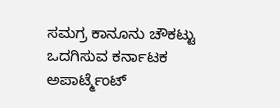ಸಮಗ್ರ ಕಾನೂನು ಚೌಕಟ್ಟು ಒದಗಿಸುವ ಕರ್ನಾಟಕ ಅಪಾರ್ಟ್ಮೆಂಟ್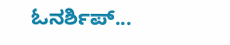ಓನರ್ಶಿಪ್...